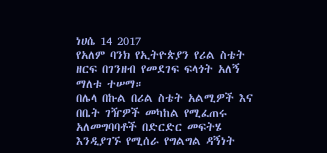ነሀሴ 14 2017
የአለም ባንክ የኢትዮጵያን የሪል ስቴት ዘርፍ በገንዘብ የመደገፍ ፍላጎት አለኝ ማለቱ ተሠማ።
በሌላ በኩል በሪል ስቴት አልሚዎች እና በቤት ገዥዎች መካከል የሚፈጠሩ አለመግባባቶች በድርድር መፍትሄ እንዲያገኙ የሚሰራ የግልግል ዳኝነት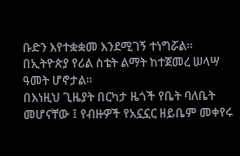ቡድን እየተቋቋመ እንደሚገኝ ተነግሯል፡፡
በኢትዮጵያ የሪል ስቴት ልማት ከተጀመረ ሠላሣ ዓመት ሆኖታል።
በእነዚህ ጊዜያት በርካታ ዜጎች የቤት ባለቤት መሆናቸው ፤ የብዙዎች የአኗኗር ዘይቤም መቀየሩ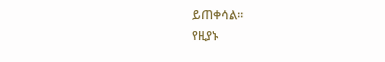ይጠቀሳል።
የዚያኑ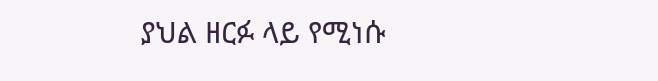ያህል ዘርፉ ላይ የሚነሱ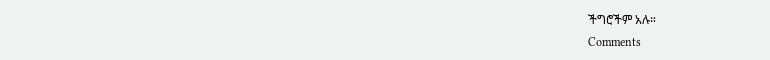ችግሮችም አሉ።
Comments